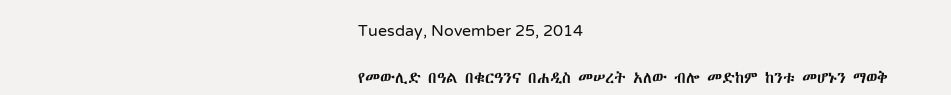Tuesday, November 25, 2014

የመውሊድ በዓል በቁርዓንና በሐዲስ መሠረት አለው ብሎ መድከም ከንቱ መሆኑን ማወቅ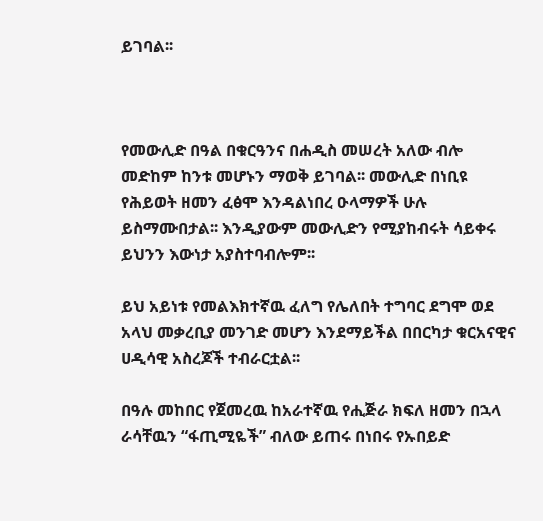ይገባል፡፡



የመውሊድ በዓል በቁርዓንና በሐዲስ መሠረት አለው ብሎ መድከም ከንቱ መሆኑን ማወቅ ይገባል፡፡ መውሊድ በነቢዩ የሕይወት ዘመን ፈፅሞ እንዳልነበረ ዑላማዎች ሁሉ ይስማሙበታል፡፡ እንዲያውም መውሊድን የሚያከብሩት ሳይቀሩ ይህንን እውነታ አያስተባብሎም፡፡

ይህ አይነቱ የመልእክተኛዉ ፈለግ የሌለበት ተግባር ደግሞ ወደ አላህ መቃረቢያ መንገድ መሆን እንደማይችል በበርካታ ቁርአናዊና ሀዲሳዊ አስረጆች ተብራርቷል፡፡

በዓሉ መከበር የጀመረዉ ከአራተኛዉ የሒጅራ ክፍለ ዘመን በኋላ ራሳቸዉን “ፋጢሚዬች” ብለው ይጠሩ በነበሩ የኡበይድ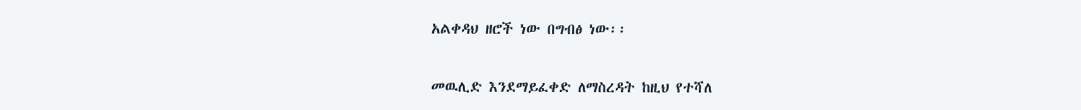አልቀዳህ ዘሮች ነው በግብፅ ነው፡፡


መዉሊድ እንደማይፈቀድ ለማስረዳት ከዚህ የተሻለ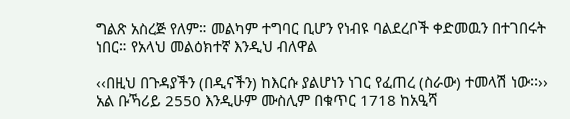ግልጽ አስረጅ የለም። መልካም ተግባር ቢሆን የነብዩ ባልደረቦች ቀድመዉን በተገበሩት ነበር። የአላህ መልዕክተኛ እንዲህ ብለዋል

‹‹በዚህ በጉዳያችን (በዲናችን) ከእርሱ ያልሆነን ነገር የፈጠረ (ስራው) ተመላሽ ነው፡፡›› አል ቡኻሪይ 2550 እንዲሁም ሙስሊም በቁጥር 1718 ከአዒሻ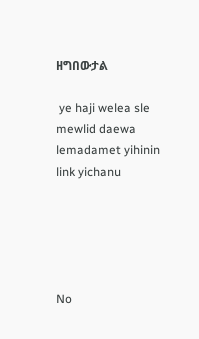ዘግበውታል

 ye haji welea sle mewlid daewa lemadamet yihinin link yichanu





No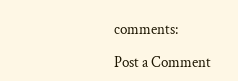comments:

Post a Comment